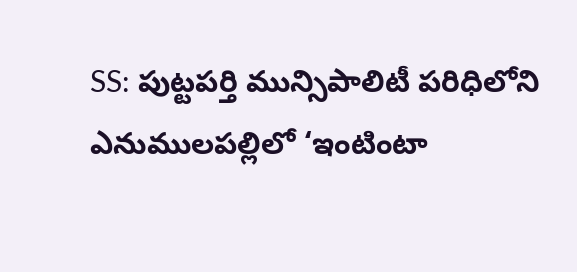SS: పుట్టపర్తి మున్సిపాలిటీ పరిధిలోని ఎనుములపల్లిలో ‘ఇంటింటా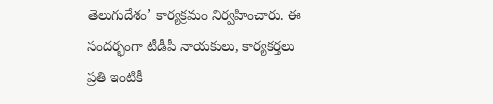తెలుగుదేశం’ కార్యక్రమం నిర్వహించారు. ఈ సందర్భంగా టీడీపీ నాయకులు, కార్యకర్తలు ప్రతి ఇంటికీ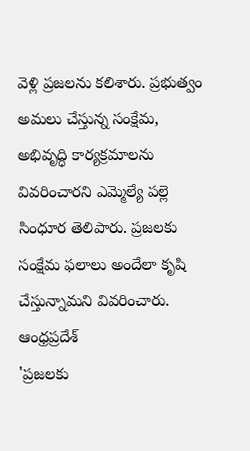వెళ్లి ప్రజలను కలిశారు. ప్రభుత్వం అమలు చేస్తున్న సంక్షేమ, అభివృద్ధి కార్యక్రమాలను వివరించారని ఎమ్మెల్యే పల్లె సింధూర తెలిపారు. ప్రజలకు సంక్షేమ ఫలాలు అందేలా కృషి చేస్తున్నామని వివరించారు.
ఆంధ్రప్రదేశ్
'ప్రజలకు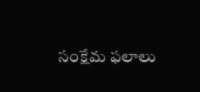సంక్షేమ ఫలాలు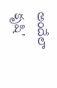అందేలా కృషి'